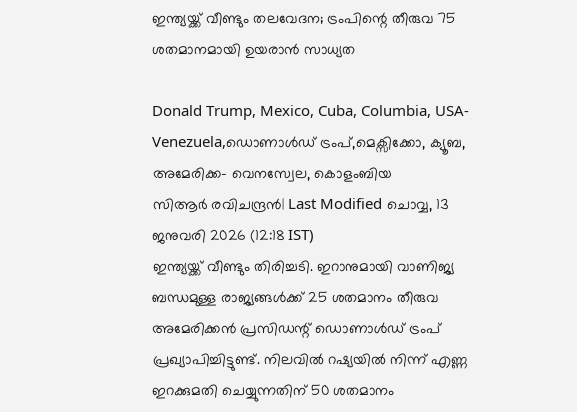ഇന്ത്യയ്ക്ക് വീണ്ടും തലവേദന; ട്രംപിന്റെ തീരുവ 75 ശതമാനമായി ഉയരാന്‍ സാധ്യത

Donald Trump, Mexico, Cuba, Columbia, USA- Venezuela,ഡൊണാൾഡ് ട്രംപ്,മെക്സിക്കോ, ക്യൂബ, അമേരിക്ക- വെനസ്വേല, കൊളംബിയ
സിആര്‍ രവിചന്ദ്രന്‍| Last Modified ചൊവ്വ, 13 ജനുവരി 2026 (12:18 IST)
ഇന്ത്യയ്ക്ക് വീണ്ടും തിരിച്ചടി. ഇറാനുമായി വാണിജ്യ ബന്ധമുള്ള രാജ്യങ്ങള്‍ക്ക് 25 ശതമാനം തീരുവ അമേരിക്കന്‍ പ്രസിഡന്റ് ഡൊണാള്‍ഡ് ട്രംപ് പ്രഖ്യാപിച്ചിട്ടുണ്ട്. നിലവില്‍ റഷ്യയില്‍ നിന്ന് എണ്ണ ഇറക്കുമതി ചെയ്യുന്നതിന് 50 ശതമാനം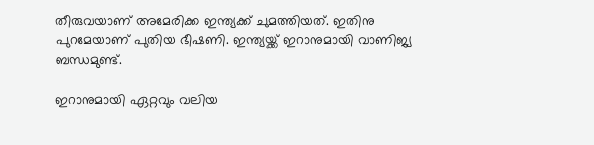തീരുവയാണ് അമേരിക്ക ഇന്ത്യക്ക് ചുമത്തിയത്. ഇതിനു പുറമേയാണ് പുതിയ ഭീഷണി. ഇന്ത്യയ്ക്ക് ഇറാനുമായി വാണിജ്യ ബന്ധമുണ്ട്.

ഇറാനുമായി ഏറ്റവും വലിയ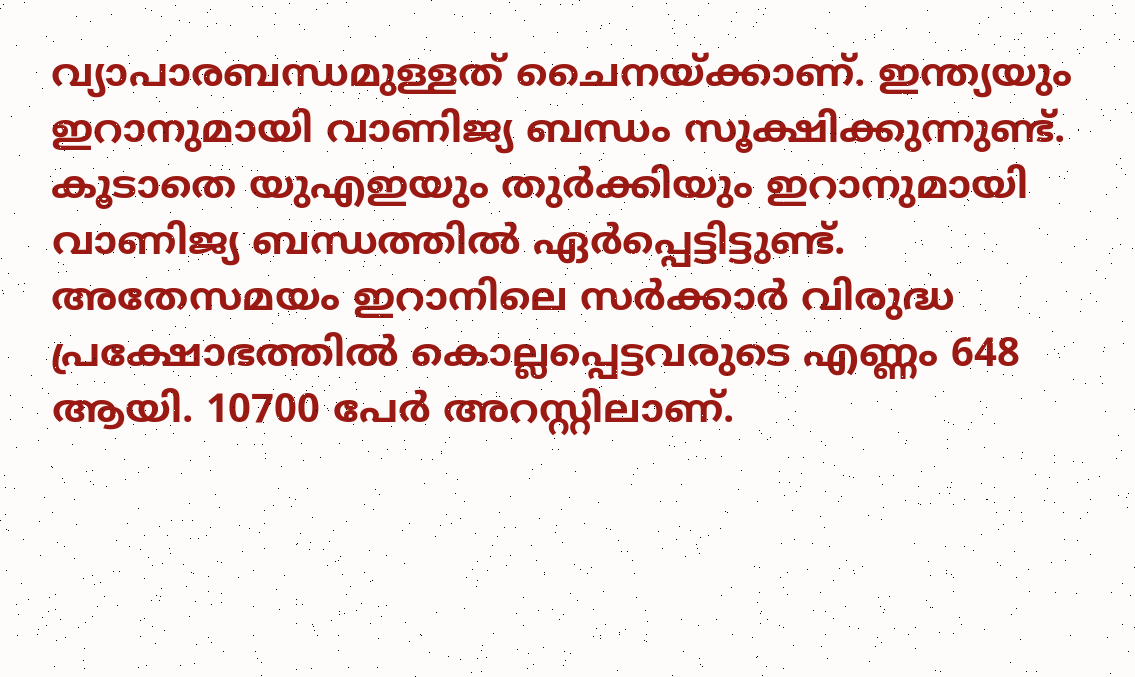വ്യാപാരബന്ധമുള്ളത് ചൈനയ്ക്കാണ്. ഇന്ത്യയും ഇറാനുമായി വാണിജ്യ ബന്ധം സൂക്ഷിക്കുന്നുണ്ട്. കൂടാതെ യുഎഇയും തുര്‍ക്കിയും ഇറാനുമായി വാണിജ്യ ബന്ധത്തില്‍ ഏര്‍പ്പെട്ടിട്ടുണ്ട്. അതേസമയം ഇറാനിലെ സര്‍ക്കാര്‍ വിരുദ്ധ പ്രക്ഷോഭത്തില്‍ കൊല്ലപ്പെട്ടവരുടെ എണ്ണം 648 ആയി. 10700 പേര്‍ അറസ്റ്റിലാണ്.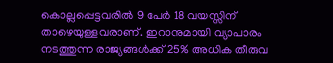കൊല്ലപ്പെട്ടവരില്‍ 9 പേര്‍ 18 വയസ്സിന് താഴെയുള്ളവരാണ്. ഇറാനുമായി വ്യാപാരം നടത്തുന്ന രാജ്യങ്ങള്‍ക്ക് 25% അധിക തീരുവ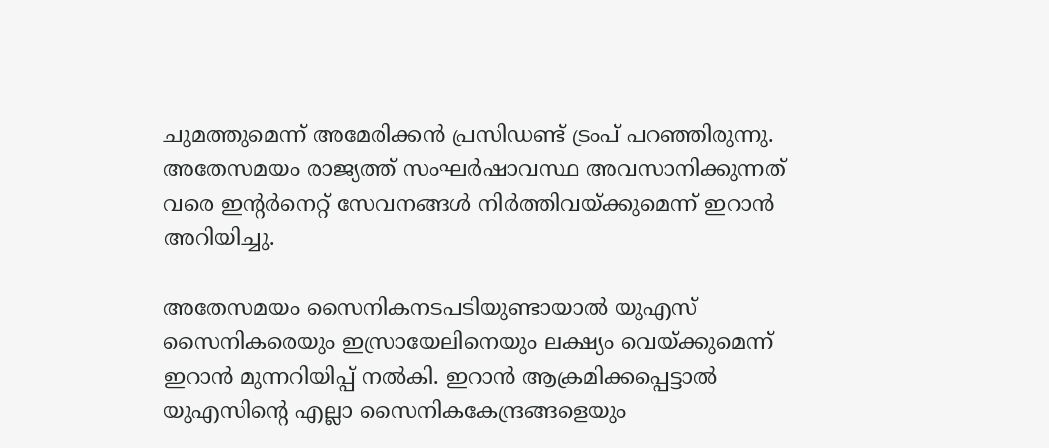ചുമത്തുമെന്ന് അമേരിക്കന്‍ പ്രസിഡണ്ട് ട്രംപ് പറഞ്ഞിരുന്നു. അതേസമയം രാജ്യത്ത് സംഘര്‍ഷാവസ്ഥ അവസാനിക്കുന്നത് വരെ ഇന്റര്‍നെറ്റ് സേവനങ്ങള്‍ നിര്‍ത്തിവയ്ക്കുമെന്ന് ഇറാന്‍ അറിയിച്ചു.

അതേസമയം സൈനികനടപടിയുണ്ടായാല്‍ യുഎസ് സൈനികരെയും ഇസ്രായേലിനെയും ലക്ഷ്യം വെയ്ക്കുമെന്ന് ഇറാന്‍ മുന്നറിയിപ്പ് നല്‍കി. ഇറാന്‍ ആക്രമിക്കപ്പെട്ടാല്‍ യുഎസിന്റെ എല്ലാ സൈനികകേന്ദ്രങ്ങളെയും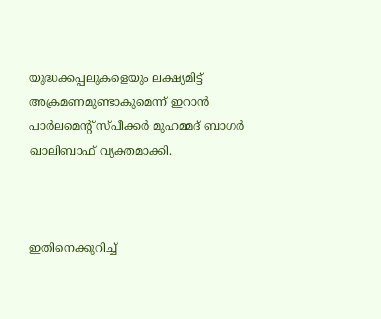യുദ്ധക്കപ്പലുകളെയും ലക്ഷ്യമിട്ട് അക്രമണമുണ്ടാകുമെന്ന് ഇറാന്‍ പാര്‍ലമെന്റ് സ്പീക്കര്‍ മുഹമ്മദ് ബാഗര്‍ ഖാലിബാഫ് വ്യക്തമാക്കി.



ഇതിനെക്കുറിച്ച്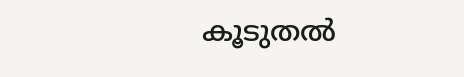കൂടുതല്‍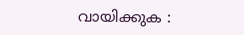വായിക്കുക :